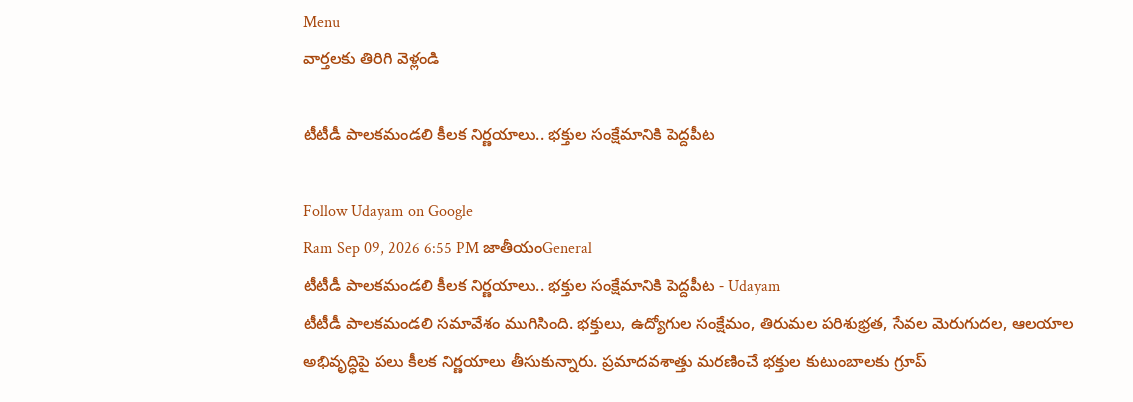Menu
వార్తలకు తిరిగి వెళ్లండి

టీటీడీ పాలకమండలి కీలక నిర్ణయాలు.. భక్తుల సంక్షేమానికి పెద్దపీట

Follow Udayam on Google
Ram Sep 09, 2026 6:55 PM జాతీయంGeneral
టీటీడీ పాలకమండలి కీలక నిర్ణయాలు.. భక్తుల సంక్షేమానికి పెద్దపీట - Udayam
టీటీడీ పాలకమండలి సమావేశం ముగిసింది. భక్తులు, ఉద్యోగుల సంక్షేమం, తిరుమల పరిశుభ్రత, సేవల మెరుగుదల, ఆలయాల అభివృద్ధిపై పలు కీలక నిర్ణయాలు తీసుకున్నారు. ప్రమాదవశాత్తు మరణించే భక్తుల కుటుంబాలకు గ్రూప్‌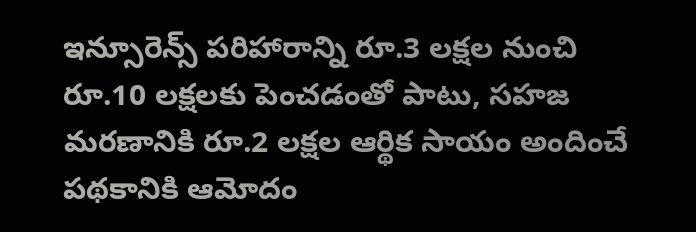ఇన్సూరెన్స్‌ పరిహారాన్ని రూ.3 లక్షల నుంచి రూ.10 లక్షలకు పెంచడంతో పాటు, సహజ మరణానికి రూ.2 లక్షల ఆర్థిక సాయం అందించే పథకానికి ఆమోదం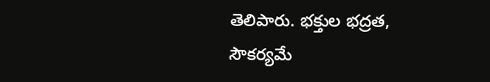తెలిపారు. భక్తుల భద్రత, సౌకర్యమే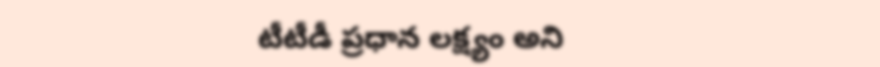టీటీడీ ప్రధాన లక్ష్యం అని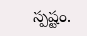స్పష్టం.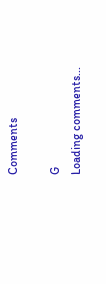Comments

G
Loading comments...